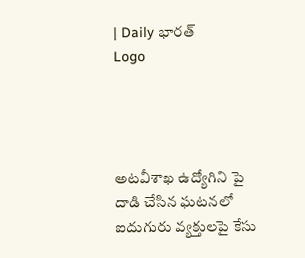| Daily భారత్
Logo




అటవీశాఖ ఉద్యోగిని పై దాడి చేసిన ఘటనలో ఐదుగురు వ్యక్తులపై కేసు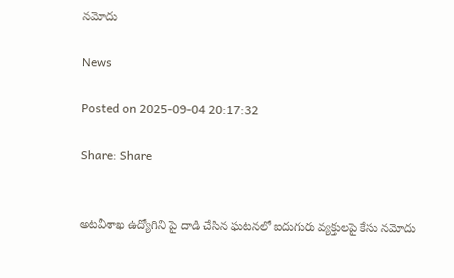నమోదు

News

Posted on 2025-09-04 20:17:32

Share: Share


అటవీశాఖ ఉద్యోగిని పై దాడి చేసిన ఘటనలో ఐదుగురు వ్యక్తులపై కేసు నమోదు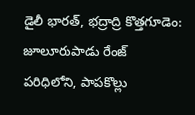డైలీ భారత్, భద్రాద్రి కొత్తగూడెం: జూలూరుపాడు రేంజ్ పరిధిలోని, పాపకొల్లు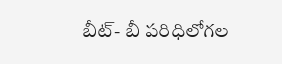బీట్- బీ పరిధిలోగల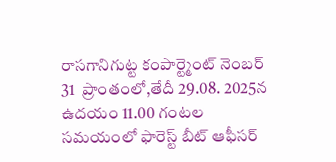రాసగానిగుట్ట కంపార్ట్మెంట్ నెంబర్ 31  ప్రాంతంలో,తేదీ 29.08. 2025న  ఉదయం 11.00 గంటల సమయంలో ఫారెస్ట్ బీట్ ఆఫీసర్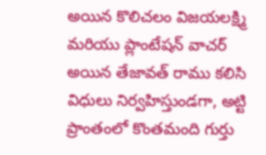అయిన కొలిచలం విజయలక్ష్మి మరియు ప్లాంటేషన్ వాచర్ అయిన తేజావత్ రాము కలిసి విధులు నిర్వహిస్తుండగా, అట్టి ప్రాంతంలో కొంతమంది గుర్తు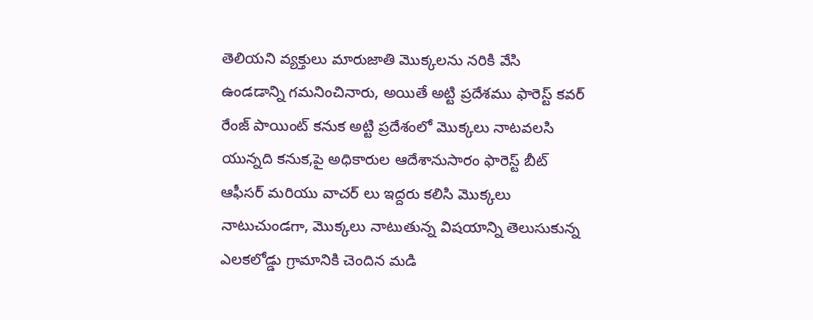తెలియని వ్యక్తులు మారుజాతి మొక్కలను నరికి వేసి ఉండడాన్ని గమనించినారు, అయితే అట్టి ప్రదేశము ఫారెస్ట్ కవర్ రేంజ్ పాయింట్ కనుక అట్టి ప్రదేశంలో మొక్కలు నాటవలసి యున్నది కనుక,పై అధికారుల ఆదేశానుసారం ఫారెస్ట్ బీట్ ఆఫీసర్ మరియు వాచర్ లు ఇద్దరు కలిసి మొక్కలు నాటుచుండగా, మొక్కలు నాటుతున్న విషయాన్ని తెలుసుకున్న ఎలకలోడ్డు గ్రామానికి చెందిన మడి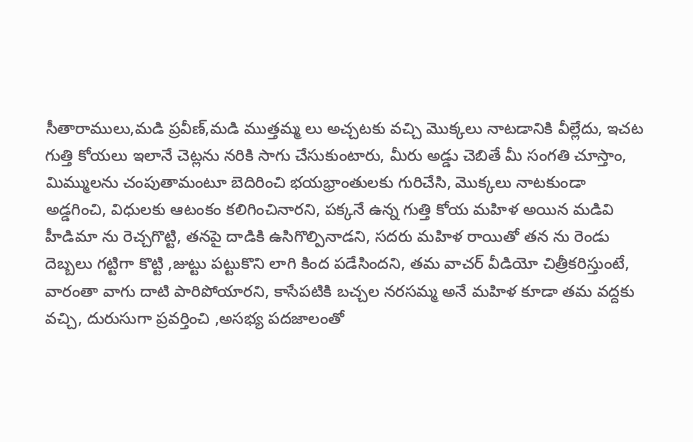సీతారాములు,మడి ప్రవీణ్,మడి ముత్తమ్మ లు అచ్చటకు వచ్చి మొక్కలు నాటడానికి వీల్లేదు, ఇచట గుత్తి కోయలు ఇలానే చెట్లను నరికి సాగు చేసుకుంటారు, మీరు అడ్డు చెబితే మీ సంగతి చూస్తాం, మిమ్ములను చంపుతామంటూ బెదిరించి భయభ్రాంతులకు గురిచేసి, మొక్కలు నాటకుండా అడ్డగించి, విధులకు ఆటంకం కలిగించినారని, పక్కనే ఉన్న గుత్తి కోయ మహిళ అయిన మడివి హీడిమా ను రెచ్చగొట్టి, తనపై దాడికి ఉసిగొల్పినాడని, సదరు మహిళ రాయితో తన ను రెండు దెబ్బలు గట్టిగా కొట్టి ,జుట్టు పట్టుకొని లాగి కింద పడేసిందని, తమ వాచర్ వీడియో చిత్రీకరిస్తుంటే, వారంతా వాగు దాటి పారిపోయారని, కాసేపటికి బచ్చల నరసమ్మ అనే మహిళ కూడా తమ వద్దకు వచ్చి, దురుసుగా ప్రవర్తించి ,అసభ్య పదజాలంతో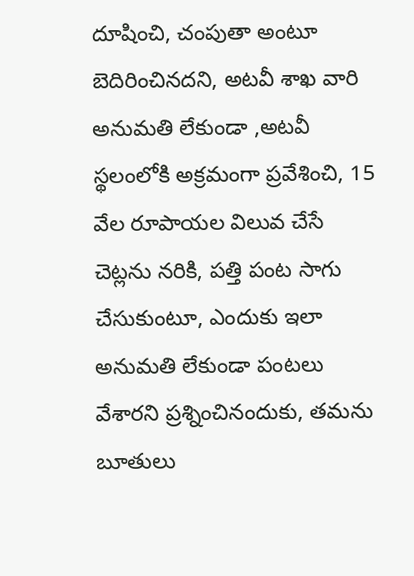దూషించి, చంపుతా అంటూ బెదిరించినదని, అటవీ శాఖ వారి అనుమతి లేకుండా ,అటవీ స్థలంలోకి అక్రమంగా ప్రవేశించి, 15 వేల రూపాయల విలువ చేసే చెట్లను నరికి, పత్తి పంట సాగు చేసుకుంటూ, ఎందుకు ఇలా అనుమతి లేకుండా పంటలు వేశారని ప్రశ్నించినందుకు, తమను బూతులు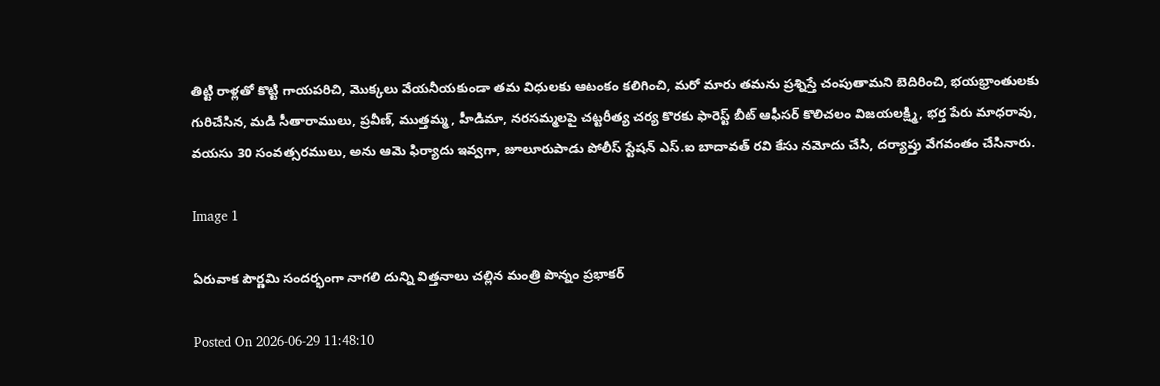తిట్టి రాళ్లతో కొట్టి గాయపరిచి, మొక్కలు వేయనీయకుండా తమ విధులకు ఆటంకం కలిగించి, మరో మారు తమను ప్రశ్నిస్తే చంపుతామని బెదిరించి, భయభ్రాంతులకు గురిచేసిన, మడి సీతారాములు, ప్రవీణ్, ముత్తమ్మ , హీడిమా, నరసమ్మలపై చట్టరీత్య చర్య కొరకు ఫారెస్ట్ బీట్ ఆఫీసర్ కొలిచలం విజయలక్ష్మి, భర్త పేరు మాధరావు, వయసు 30 సంవత్సరములు, అను ఆమె ఫిర్యాదు ఇవ్వగా, జూలూరుపాడు పోలీస్ స్టేషన్ ఎస్.ఐ బాదావత్ రవి కేసు నమోదు చేసి, దర్యాప్తు వేగవంతం చేసినారు.

Image 1

ఏరువాక పౌర్ణమి సందర్భంగా నాగలి దున్ని విత్తనాలు చల్లిన మంత్రి పొన్నం ప్రభాకర్

Posted On 2026-06-29 11:48:10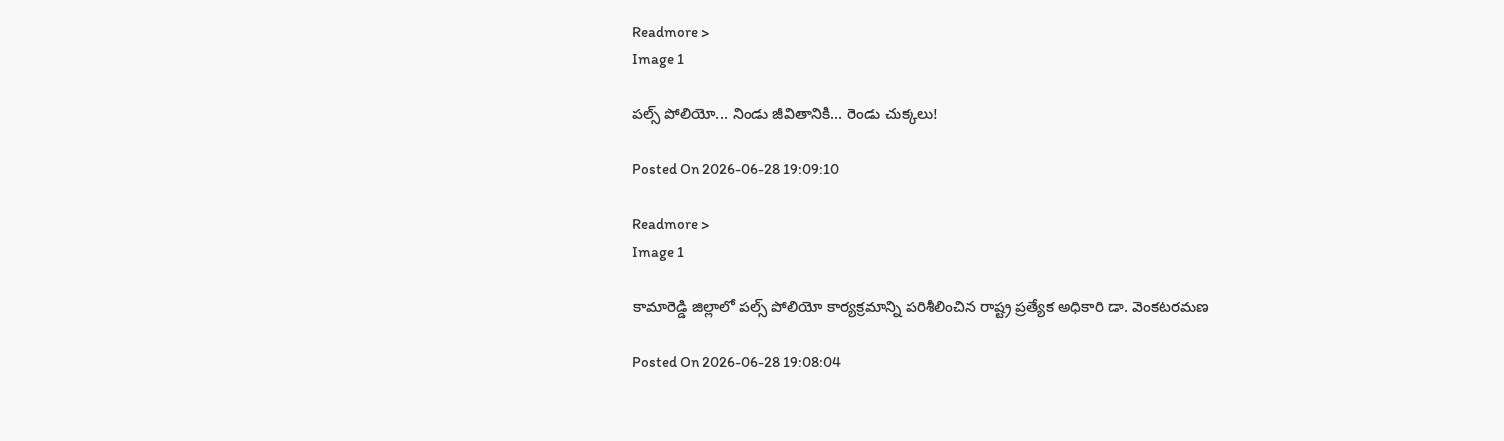Readmore >
Image 1

పల్స్ పోలియో... నిండు జీవితానికి... రెండు చుక్కలు!

Posted On 2026-06-28 19:09:10

Readmore >
Image 1

కామారెడ్డి జిల్లాలో పల్స్ పోలియో కార్యక్రమాన్ని పరిశీలించిన రాష్ట్ర ప్రత్యేక అధికారి డా. వెంకటరమణ

Posted On 2026-06-28 19:08:04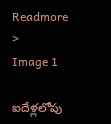Readmore >
Image 1

ఐదేళ్లలోపు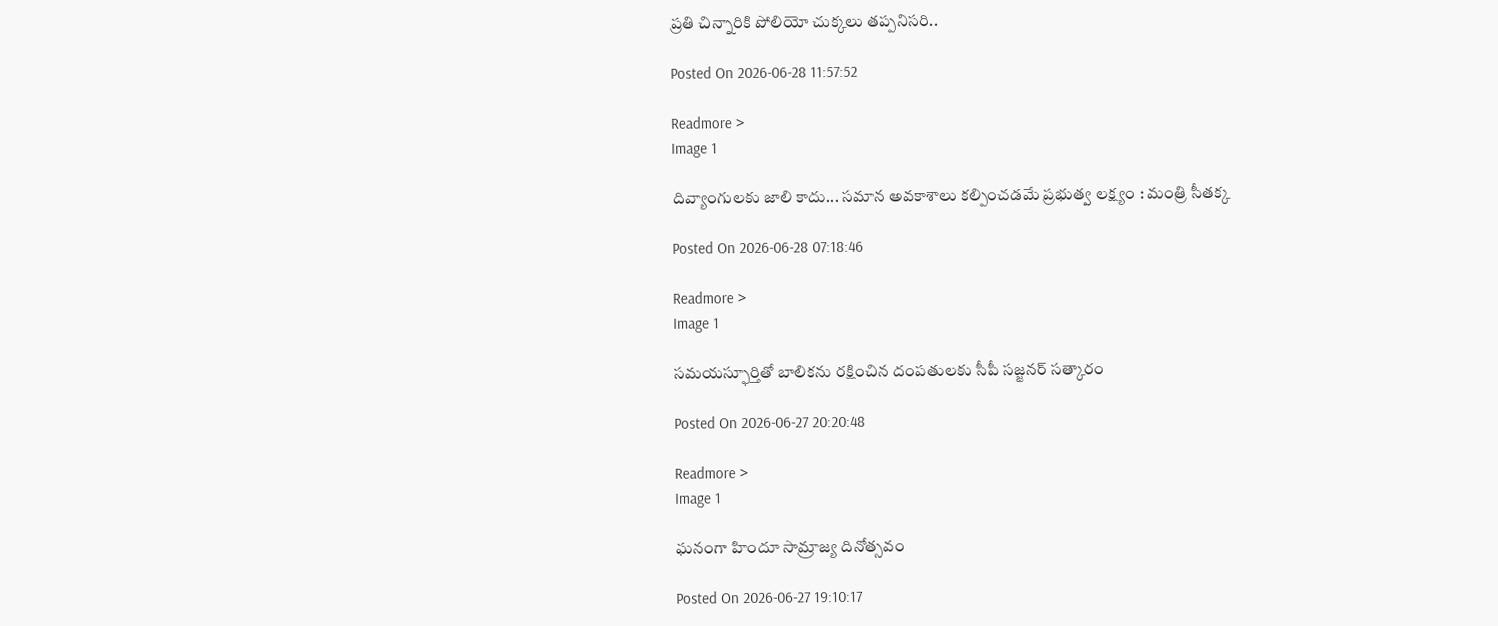ప్రతి చిన్నారికి పోలియో చుక్కలు తప్పనిసరి..

Posted On 2026-06-28 11:57:52

Readmore >
Image 1

దివ్యాంగులకు జాలి కాదు... సమాన అవకాశాలు కల్పించడమే ప్రభుత్వ లక్ష్యం : మంత్రి సీతక్క

Posted On 2026-06-28 07:18:46

Readmore >
Image 1

సమయస్ఫూర్తితో బాలికను రక్షించిన దంపతులకు సీపీ సజ్జనర్ సత్కారం

Posted On 2026-06-27 20:20:48

Readmore >
Image 1

ఘనంగా హిందూ సామ్రాజ్య దినోత్సవం

Posted On 2026-06-27 19:10:17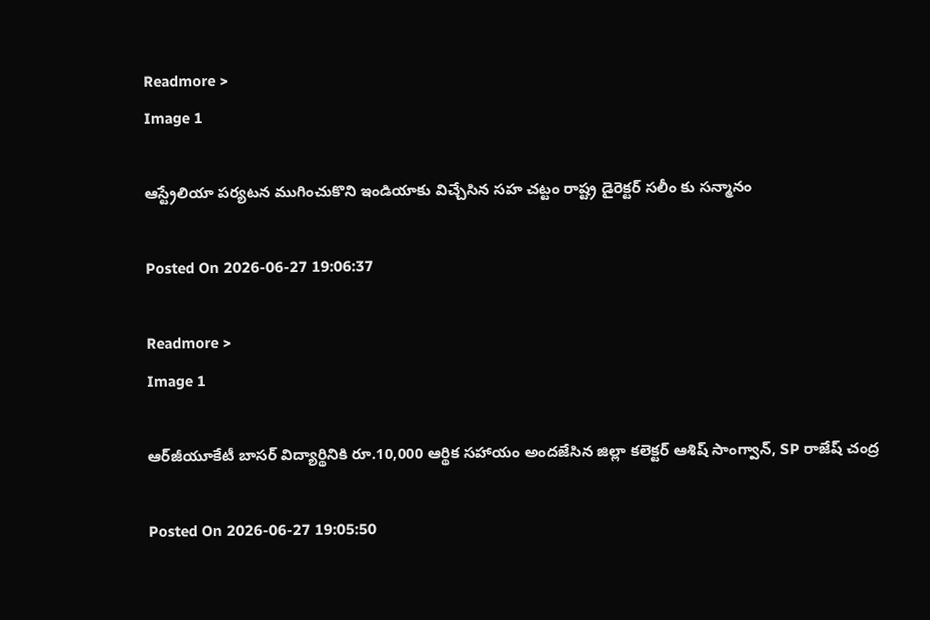Readmore >
Image 1

ఆస్ట్రేలియా పర్యటన ముగించుకొని ఇండియాకు విచ్చేసిన సహ చట్టం రాష్ట్ర డైరెక్టర్ సలీం కు సన్మానం

Posted On 2026-06-27 19:06:37

Readmore >
Image 1

ఆర్‌జీయూకేటీ బాసర్ విద్యార్థినికి రూ.10,000 ఆర్థిక సహాయం అందజేసిన జిల్లా కలెక్టర్ ఆశిష్ సాంగ్వాన్, SP రాజేష్ చంద్ర

Posted On 2026-06-27 19:05:50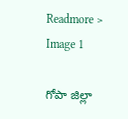Readmore >
Image 1

గోపా జిల్లా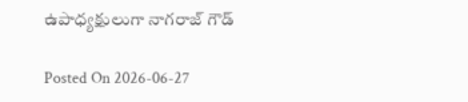ఉపాధ్యక్షులుగా నాగరాజ్ గౌడ్

Posted On 2026-06-27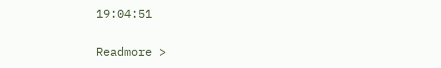19:04:51

Readmore >